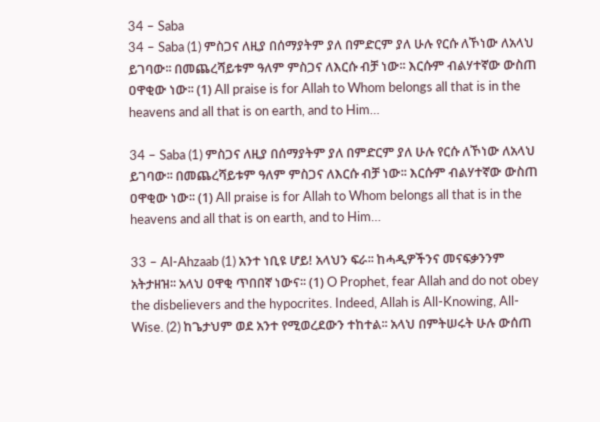34 – Saba
34 – Saba (1) ምስጋና ለዚያ በሰማያትም ያለ በምድርም ያለ ሁሉ የርሱ ለኾነው ለአላህ ይገባው፡፡ በመጨረሻይቱም ዓለም ምስጋና ለእርሱ ብቻ ነው፡፡ እርሱም ብልሃተኛው ውስጠ ዐዋቂው ነው፡፡ (1) All praise is for Allah to Whom belongs all that is in the heavens and all that is on earth, and to Him…

34 – Saba (1) ምስጋና ለዚያ በሰማያትም ያለ በምድርም ያለ ሁሉ የርሱ ለኾነው ለአላህ ይገባው፡፡ በመጨረሻይቱም ዓለም ምስጋና ለእርሱ ብቻ ነው፡፡ እርሱም ብልሃተኛው ውስጠ ዐዋቂው ነው፡፡ (1) All praise is for Allah to Whom belongs all that is in the heavens and all that is on earth, and to Him…

33 – Al-Ahzaab (1) አንተ ነቢዩ ሆይ! አላህን ፍራ፡፡ ከሓዲዎችንና መናፍቃንንም አትታዘዝ፡፡ አላህ ዐዋቂ ጥበበኛ ነውና፡፡ (1) O Prophet, fear Allah and do not obey the disbelievers and the hypocrites. Indeed, Allah is All-Knowing, All-Wise. (2) ከጌታህም ወደ አንተ የሚወረደውን ተከተል፡፡ አላህ በምትሠሩት ሁሉ ውሰጠ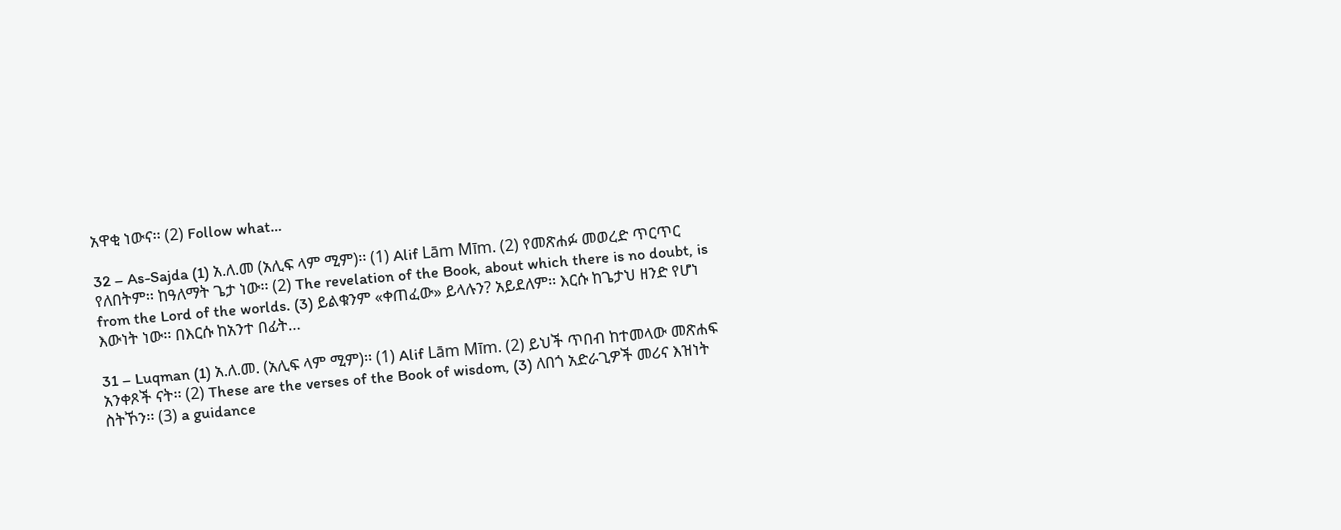አዋቂ ነውና፡፡ (2) Follow what…

32 – As-Sajda (1) አ.ለ.መ (አሊፍ ላም ሚም)፡፡ (1) Alif Lām Mīm. (2) የመጽሐፉ መወረድ ጥርጥር የለበትም፡፡ ከዓለማት ጌታ ነው፡፡ (2) The revelation of the Book, about which there is no doubt, is from the Lord of the worlds. (3) ይልቁንም «ቀጠፈው» ይላሉን? አይደለም፡፡ እርሱ ከጌታህ ዘንድ የሆነ እውነት ነው፡፡ በእርሱ ከአንተ በፊት…

31 – Luqman (1) አ.ለ.መ. (አሊፍ ላም ሚም)፡፡ (1) Alif Lām Mīm. (2) ይህች ጥበብ ከተመላው መጽሐፍ አንቀጾች ናት፡፡ (2) These are the verses of the Book of wisdom, (3) ለበጎ አድራጊዎች መሪና እዝነት ስትኾን፡፡ (3) a guidance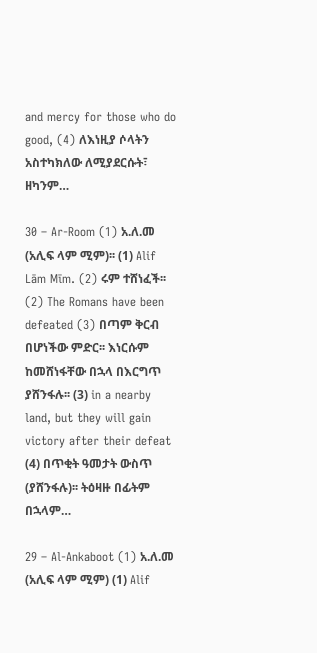and mercy for those who do good, (4) ለእነዚያ ሶላትን አስተካክለው ለሚያደርሱት፣ ዘካንም…

30 – Ar-Room (1) አ.ለ.መ (አሊፍ ላም ሚም)፡፡ (1) Alif Lām Mīm. (2) ሩም ተሸነፈች፡፡ (2) The Romans have been defeated (3) በጣም ቅርብ በሆነችው ምድር፡፡ እነርሱም ከመሸነፋቸው በኋላ በእርግጥ ያሸንፋሉ፡፡ (3) in a nearby land, but they will gain victory after their defeat (4) በጥቂት ዓመታት ውስጥ (ያሸንፋሉ)፡፡ ትዕዛዙ በፊትም በኋላም…

29 – Al-Ankaboot (1) አ.ለ.መ (አሊፍ ላም ሚም) (1) Alif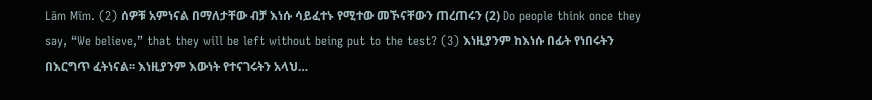Lām Mīm. (2) ሰዎቹ አምነናል በማለታቸው ብቻ እነሱ ሳይፈተኑ የሚተው መኾናቸውን ጠረጠሩን (2) Do people think once they say, “We believe,” that they will be left without being put to the test? (3) እነዚያንም ከእነሱ በፊት የነበሩትን በእርግጥ ፈትነናል፡፡ እነዚያንም እውነት የተናገሩትን አላህ…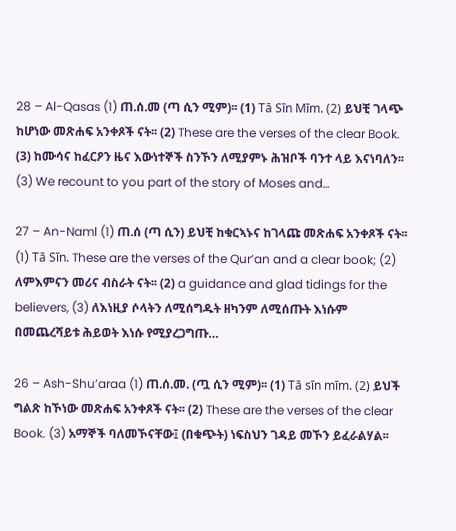28 – Al-Qasas (1) ጠ.ሰ.መ (ጣ ሲን ሚም)፡፡ (1) Tā Sīn Mīm. (2) ይህቺ ገላጭ ከሆነው መጽሐፍ አንቀጾች ናት፡፡ (2) These are the verses of the clear Book. (3) ከሙሳና ከፈርዖን ዜና እውነተኞች ስንኾን ለሚያምኑ ሕዝቦች ባንተ ላይ እናነባለን፡፡ (3) We recount to you part of the story of Moses and…

27 – An-Naml (1) ጠ.ሰ (ጣ ሲን) ይህቺ ከቁርኣኑና ከገላጩ መጽሐፍ አንቀጾች ናት፡፡ (1) Tā Sīn. These are the verses of the Qur’an and a clear book; (2) ለምእምናን መሪና ብስራት ናት፡፡ (2) a guidance and glad tidings for the believers, (3) ለእነዚያ ሶላትን ለሚሰግዱት ዘካንም ለሚሰጡት እነሱም በመጨረሻይቱ ሕይወት እነሱ የሚያረጋግጡ…

26 – Ash-Shu’araa (1) ጠ.ሰ.መ. (ጧ ሲን ሚም)፡፡ (1) Tā sīn mīm. (2) ይህች ግልጽ ከኾነው መጽሐፍ አንቀጾች ናት፡፡ (2) These are the verses of the clear Book. (3) አማኞች ባለመኾናቸው፤ (በቁጭት) ነፍስህን ገዳይ መኾን ይፈራልሃል፡፡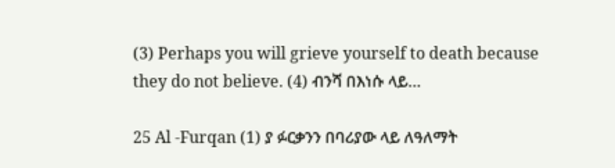(3) Perhaps you will grieve yourself to death because they do not believe. (4) ብንሻ በእነሱ ላይ…

25 Al -Furqan (1) ያ ፉርቃንን በባሪያው ላይ ለዓለማት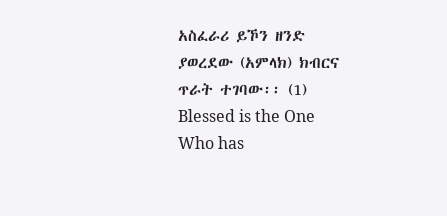አስፈራሪ ይኾን ዘንድ ያወረደው (አምላክ) ክብርና ጥራት ተገባው፡፡ (1) Blessed is the One Who has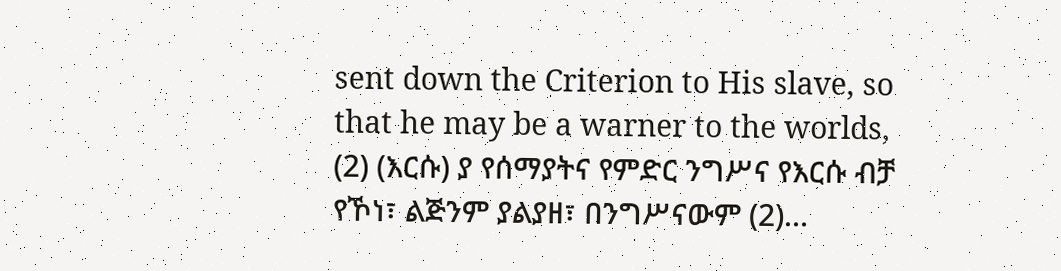sent down the Criterion to His slave, so that he may be a warner to the worlds, (2) (እርሱ) ያ የሰማያትና የምድር ንግሥና የእርሱ ብቻ የኾነ፣ ልጅንም ያልያዘ፣ በንግሥናውም (2)…